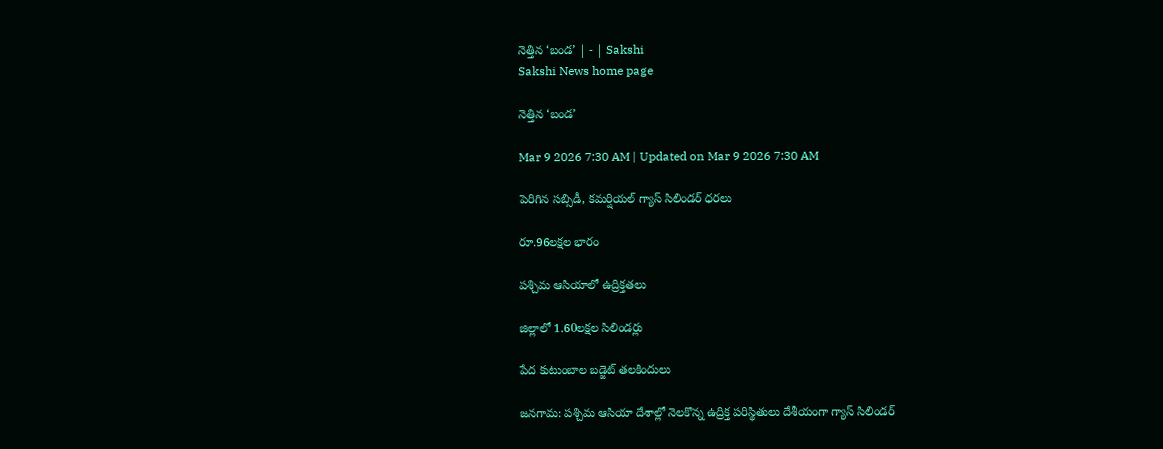నెత్తిన ‘బండ’ | - | Sakshi
Sakshi News home page

నెత్తిన ‘బండ’

Mar 9 2026 7:30 AM | Updated on Mar 9 2026 7:30 AM

పెరిగిన సబ్సిడీ, కమర్షియల్‌ గ్యాస్‌ సిలిండర్‌ ధరలు

రూ.96లక్షల భారం

పశ్చిమ ఆసియాలో ఉద్రిక్తతలు

జిల్లాలో 1.60లక్షల సిలిండర్లు

పేద కుటుంబాల బడ్జెట్‌ తలకిందులు

జనగామ: పశ్చిమ ఆసియా దేశాల్లో నెలకొన్న ఉద్రిక్త పరిస్థితులు దేశీయంగా గ్యాస్‌ సిలిండర్‌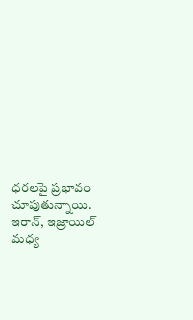ధరలపై ప్రభావం చూపుతున్నాయి. ఇరాన్‌, ఇజ్రాయిల్‌ మధ్య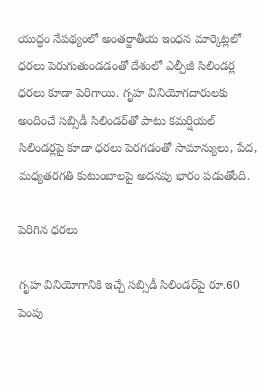యుద్ధం నేపథ్యంలో అంతర్జాతీయ ఇంధన మార్కెట్లలో ధరలు పెరుగుతుండడంతో దేశంలో ఎల్పీజీ సిలిండర్ల ధరలు కూడా పెరిగాయి. గృహ వినియోగదారులకు అందించే సబ్సిడీ సిలిండర్‌తో పాటు కమర్షియల్‌ సిలిండర్లపై కూడా ధరలు పెరగడంతో సామాన్యులు, పేద, మధ్యతరగతి కుటుంబాలపై అదనపు భారం పడుతోంది.

పెరిగిన ధరలు

గృహ వినియోగానికి ఇచ్చే సబ్సిడీ సిలిండర్‌పై రూ.60 పెంపు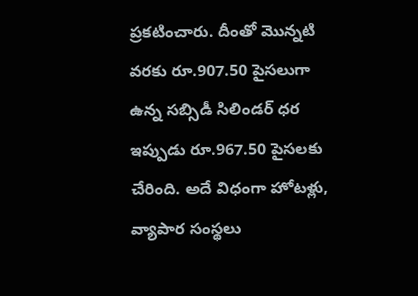ప్రకటించారు. దీంతో మొన్నటి వరకు రూ.907.50 పైసలుగా ఉన్న సబ్సిడీ సిలిండర్‌ ధర ఇప్పుడు రూ.967.50 పైసలకు చేరింది. అదే విధంగా హోటళ్లు, వ్యాపార సంస్థలు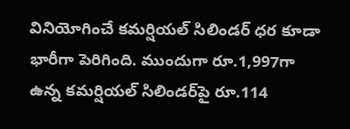వినియోగించే కమర్షియల్‌ సిలిండర్‌ ధర కూడా భారీగా పెరిగింది. ముందుగా రూ.1,997గా ఉన్న కమర్షియల్‌ సిలిండర్‌పై రూ.114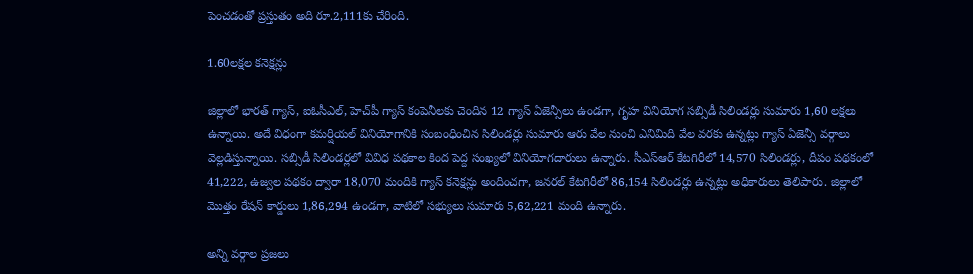పెంచడంతో ప్రస్తుతం అది రూ.2,111కు చేరింది.

1.60లక్షల కనెక్షన్లు

జిల్లాలో భారత్‌ గ్యాస్‌, ఐఓసీఎల్‌, హెచ్‌పీ గ్యాస్‌ కంపెనీలకు చెందిన 12 గ్యాస్‌ ఏజెన్సీలు ఉండగా, గృహ వినియోగ సబ్సిడీ సిలిండర్లు సుమారు 1,60 లక్షలు ఉన్నాయి. అదే విధంగా కమర్షియల్‌ వినియోగానికి సంబంధించిన సిలిండర్లు సుమారు ఆరు వేల నుంచి ఎనిమిది వేల వరకు ఉన్నట్లు గ్యాస్‌ ఏజెన్సీ వర్గాలు వెల్లడిస్తున్నాయి. సబ్సిడీ సిలిండర్లలో వివిధ పథకాల కింద పెద్ద సంఖ్యలో వినియోగదారులు ఉన్నారు. సీఎస్‌ఆర్‌ కేటగిరీలో 14,570 సిలిండర్లు, దీపం పథకంలో 41,222, ఉజ్వల పథకం ద్వారా 18,070 మందికి గ్యాస్‌ కనెక్షన్లు అందించగా, జనరల్‌ కేటగిరీలో 86,154 సిలిండర్లు ఉన్నట్లు అధికారులు తెలిపారు. జిల్లాలో మొత్తం రేషన్‌ కార్డులు 1,86,294 ఉండగా, వాటిలో సభ్యులు సుమారు 5,62,221 మంది ఉన్నారు.

అన్ని వర్గాల ప్రజలు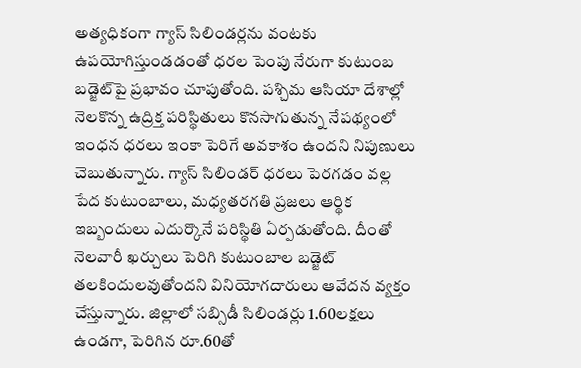అత్యధికంగా గ్యాస్‌ సిలిండర్లను వంటకు ఉపయోగిస్తుండడంతో ధరల పెంపు నేరుగా కుటుంబ బడ్జెట్‌పై ప్రభావం చూపుతోంది. పశ్చిమ ఆసియా దేశాల్లో నెలకొన్న ఉద్రిక్త పరిస్థితులు కొనసాగుతున్న నేపథ్యంలో ఇంధన ధరలు ఇంకా పెరిగే అవకాశం ఉందని నిపుణులు చెబుతున్నారు. గ్యాస్‌ సిలిండర్‌ ధరలు పెరగడం వల్ల పేద కుటుంబాలు, మధ్యతరగతి ప్రజలు ఆర్థిక ఇబ్బందులు ఎదుర్కొనే పరిస్థితి ఏర్పడుతోంది. దీంతో నెలవారీ ఖర్చులు పెరిగి కుటుంబాల బడ్జెట్‌ తలకిందులవుతోందని వినియోగదారులు ఆవేదన వ్యక్తం చేస్తున్నారు. జిల్లాలో సబ్సిడీ సిలిండర్లు 1.60లక్షలు ఉండగా, పెరిగిన రూ.60తో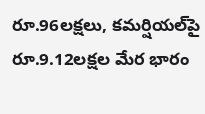రూ.96లక్షలు, కమర్షియల్‌పై రూ.9.12లక్షల మేర భారం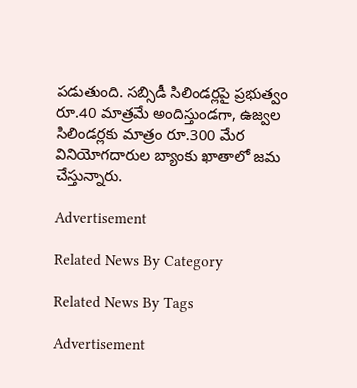పడుతుంది. సబ్సిడీ సిలిండర్లపై ప్రభుత్వం రూ.40 మాత్రమే అందిస్తుండగా, ఉజ్వల సిలిండర్లకు మాత్రం రూ.300 మేర వినియోగదారుల బ్యాంకు ఖాతాలో జమ చేస్తున్నారు.

Advertisement

Related News By Category

Related News By Tags

Advertisement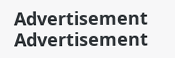Advertisement
Advertisement